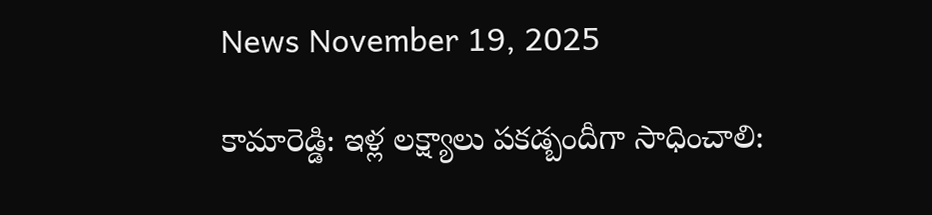News November 19, 2025

కామారెడ్డి: ఇళ్ల లక్ష్యాలు పకడ్బందీగా సాధించాలి: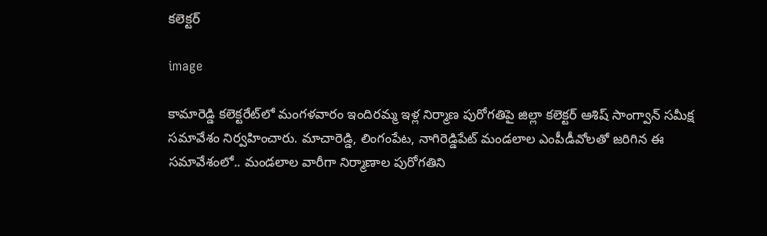కలెక్టర్

image

కామారెడ్డి కలెక్టరేట్‌లో మంగళవారం ఇందిరమ్మ ఇళ్ల నిర్మాణ పురోగతిపై జిల్లా కలెక్టర్ ఆశిష్ సాంగ్వాన్ సమీక్ష సమావేశం నిర్వహించారు. మాచారెడ్డి, లింగంపేట, నాగిరెడ్డిపేట్ మండలాల ఎంపీడీవోలతో జరిగిన ఈ సమావేశంలో.. మండలాల వారీగా నిర్మాణాల పురోగతిని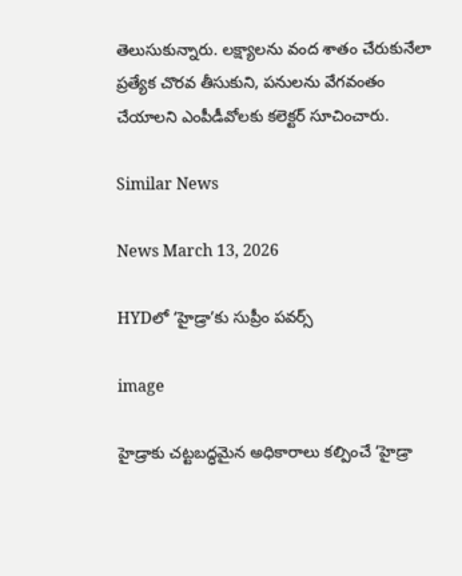తెలుసుకున్నారు. లక్ష్యాలను వంద శాతం చేరుకునేలా ప్రత్యేక చొరవ తీసుకుని, పనులను వేగవంతం చేయాలని ఎంపీడీవోలకు కలెక్టర్ సూచించారు.

Similar News

News March 13, 2026

HYDలో ‘హైడ్రా’కు సుప్రీం పవర్స్

image

హైడ్రాకు చట్టబద్ధమైన అధికారాలు కల్పించే ‘హైడ్రా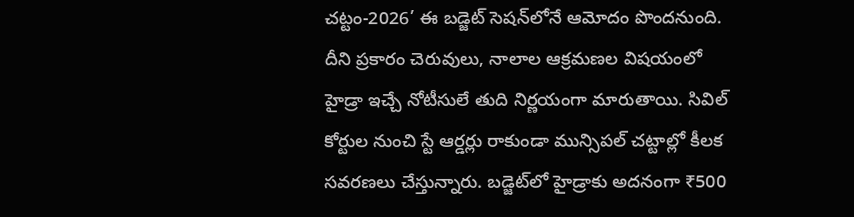చట్టం-2026’ ఈ బడ్జెట్ సెషన్‌లోనే ఆమోదం పొందనుంది. దీని ప్రకారం చెరువులు, నాలాల ఆక్రమణల విషయంలో హైడ్రా ఇచ్చే నోటీసులే తుది నిర్ణయంగా మారుతాయి. సివిల్ కోర్టుల నుంచి స్టే ఆర్డర్లు రాకుండా మున్సిపల్ చట్టాల్లో కీలక సవరణలు చేస్తున్నారు. బడ్జెట్‌లో హైడ్రాకు అదనంగా ₹500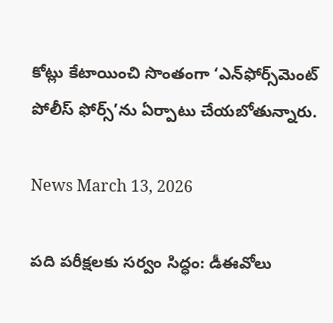కోట్లు కేటాయించి సొంతంగా ‘ఎన్‌ఫోర్స్‌మెంట్ పోలీస్ ఫోర్స్’ను ఏర్పాటు చేయబోతున్నారు.

News March 13, 2026

పది పరీక్షలకు సర్వం సిద్ధం: డీఈవోలు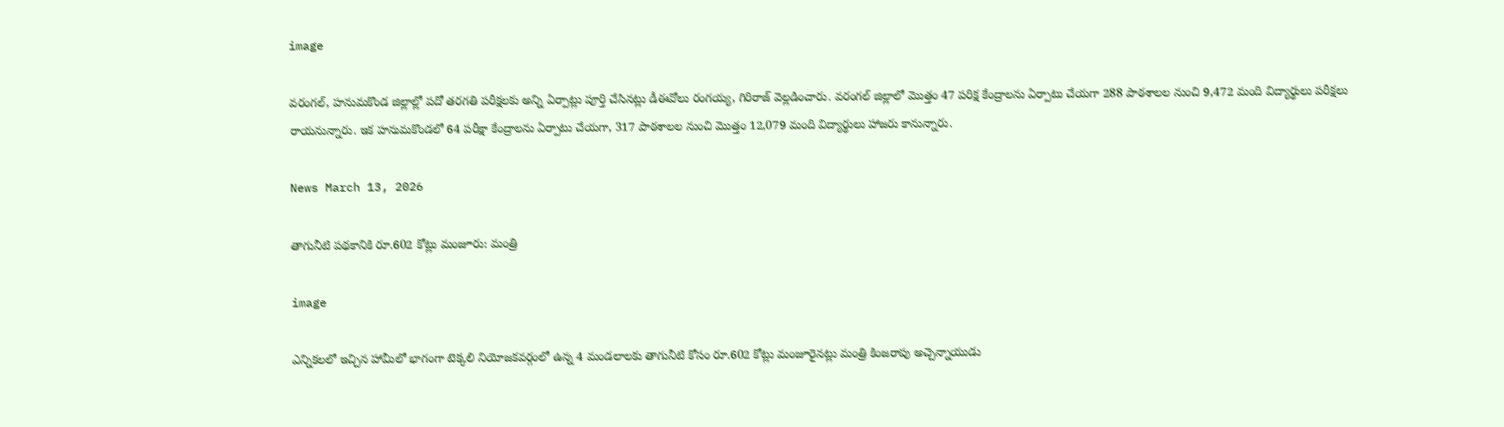image

వరంగల్, హనుమకొండ జిల్లాల్లో పదో తరగతి పరీక్షలకు అన్ని ఏర్పాట్లు పూర్తి చేసినట్లు డీఈవోలు రంగయ్య, గిరిరాజ్ వెల్లడించారు. వరంగల్ జిల్లాలో మొత్తం 47 పరిక్ష కేంద్రాలను ఏర్పాటు చేయగా 288 పాఠశాలల నుంచి 9,472 మంది విద్యార్థులు పరీక్షలు రాయనున్నారు. ఇక హనుమకొండలో 64 పరీక్షా కేంద్రాలను ఏర్పాటు చేయగా, 317 పాఠశాలల నుంచి మొత్తం 12,079 మంది విద్యార్థులు హాజరు కానున్నారు.

News March 13, 2026

తాగునీటి పథకానికి రూ.602 కోట్లు మంజూరు: మంత్రి

image

ఎన్నికలలో ఇచ్చిన హామీలో భాగంగా టెక్కలి నియోజకవర్గంలో ఉన్న 4 మండలాలకు తాగునీటి కోసం రూ.602 కోట్లు మంజూరైనట్లు మంత్రి కింజరాపు అచ్చెన్నాయుడు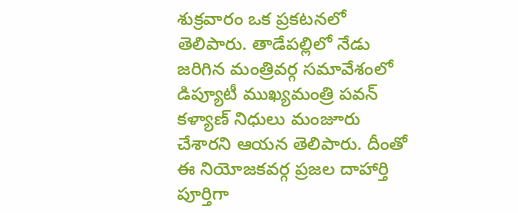శుక్రవారం ఒక ప్రకటనలో తెలిపారు. తాడేపల్లిలో నేడు జరిగిన మంత్రివర్గ సమావేశంలో డిప్యూటీ ముఖ్యమంత్రి పవన్ కళ్యాణ్ నిధులు మంజూరు చేశారని ఆయన తెలిపారు. దీంతో ఈ నియోజకవర్గ ప్రజల దాహార్తి పూర్తిగా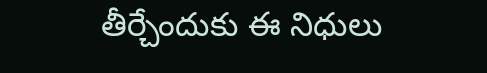తీర్చేందుకు ఈ నిధులు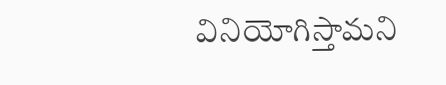వినియోగిస్తామని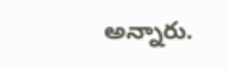అన్నారు.